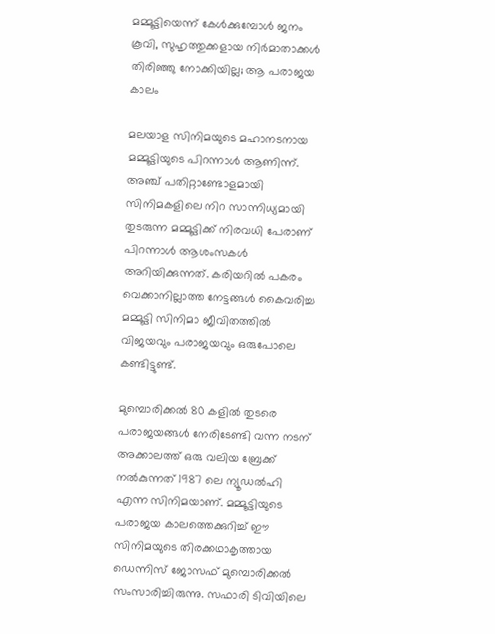മമ്മൂട്ടിയെന്ന് കേൾക്കുമ്പോൾ ജനം കൂവി, സുഹൃത്തുക്കളായ നിർമാതാക്കൾ തിരിഞ്ഞു നോക്കിയില്ല; ആ പരാജയ കാലം

മലയാള സിനിമയുടെ മഹാനടനായ മമ്മൂട്ടിയുടെ പിറന്നാൾ ആണിന്ന്. അഞ്ച് പതിറ്റാണ്ടോളമായി സിനിമകളിലെ നിറ സാന്നിധ്യമായി തുടരുന്ന മമ്മൂട്ടിക്ക് നിരവധി പേരാണ് പിറന്നാൾ ആശംസകൾ അറിയിക്കുന്നത്. കരിയറിൽ പകരം വെക്കാനില്ലാത്ത നേട്ടങ്ങൾ കൈവരിച്ച മമ്മൂട്ടി സിനിമാ ജീവിതത്തിൽ വിജയവും പരാജയവും ഒരുപോലെ കണ്ടിട്ടുണ്ട്.

മുമ്പൊരിക്കൽ 80 കളിൽ തുടരെ പരാജയങ്ങൾ നേരിടേണ്ടി വന്ന നടന് അക്കാലത്ത് ഒരു വലിയ ബ്രേക്ക് നൽകുന്നത് 1987 ലെ ന്യൂഡൽഹി എന്ന സിനിമയാണ്. മമ്മൂട്ടിയുടെ പരാജയ കാലത്തെക്കുറിച്ച് ഈ സിനിമയുടെ തിരക്കഥാകൃത്തായ ഡെന്നിസ് ജോസഫ് മുമ്പൊരിക്കൽ സംസാരിച്ചിരുന്നു. സഫാരി ടിവിയിലെ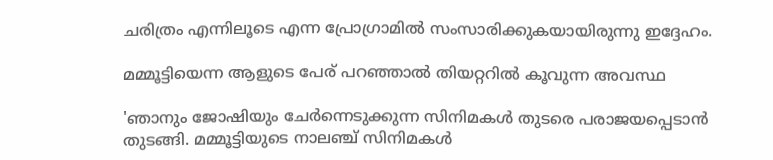ചരിത്രം എന്നിലൂടെ എന്ന പ്രോഗ്രാമിൽ സംസാരിക്കുകയായിരുന്നു ഇദ്ദേഹം.

മമ്മൂട്ടിയെന്ന ആളുടെ പേര് പറഞ്ഞാൽ തിയറ്ററിൽ കൂവുന്ന അവസ്ഥ

'ഞാനും ജോഷിയും ചേർന്നെടുക്കുന്ന സിനിമകൾ തുടരെ പരാജയപ്പെടാൻ തുടങ്ങി. മമ്മൂട്ടിയുടെ നാലഞ്ച് സിനിമകൾ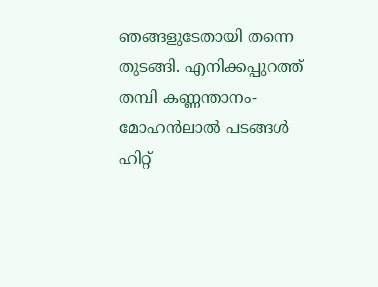ഞങ്ങളുടേതായി തന്നെ തുടങ്ങി. എനിക്കപ്പുറത്ത് തമ്പി കണ്ണന്താനം-മോഹൻലാൽ പടങ്ങൾ ഹിറ്റ്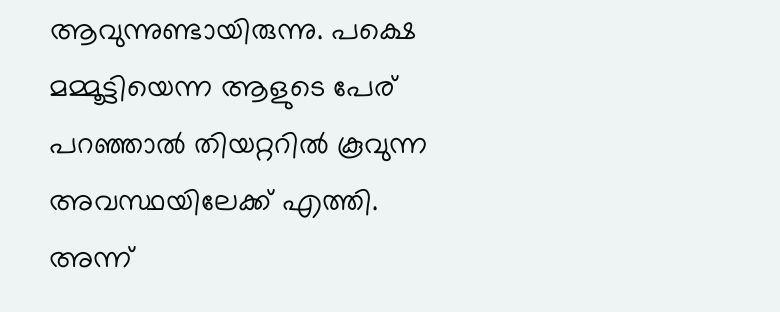ആവുന്നുണ്ടായിരുന്നു. പക്ഷെ മമ്മൂട്ടിയെന്ന ആളുടെ പേര് പറഞ്ഞാൽ തിയറ്ററിൽ കൂവുന്ന അവസ്ഥയിലേക്ക് എത്തി. അന്ന്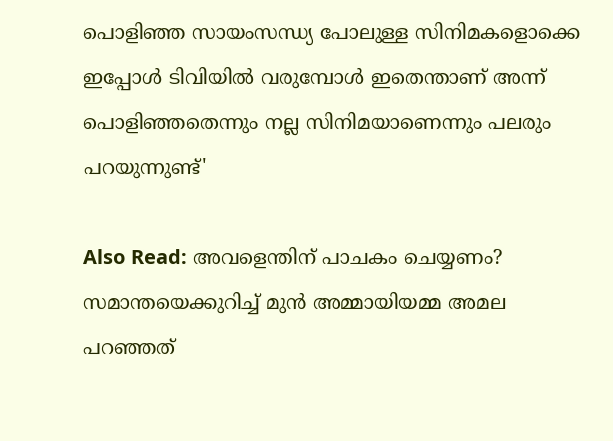പൊളിഞ്ഞ സായംസന്ധ്യ പോലുള്ള സിനിമകളൊക്കെ ഇപ്പോൾ ടിവിയിൽ വരുമ്പോൾ ഇതെന്താണ് അന്ന് പൊളിഞ്ഞതെന്നും നല്ല സിനിമയാണെന്നും പലരും പറയുന്നുണ്ട്'

Also Read: അവളെന്തിന് പാചകം ചെയ്യണം? സമാന്തയെക്കുറിച്ച് മുൻ അമ്മായിയമ്മ അമല പറഞ്ഞത്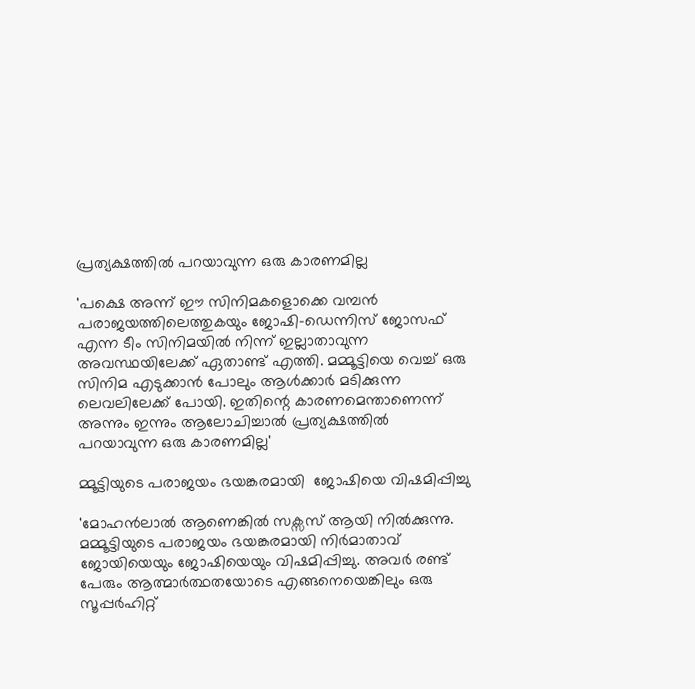പ്രത്യക്ഷത്തിൽ പറയാവുന്ന ഒരു കാരണമില്ല

'പക്ഷെ അന്ന് ഈ സിനിമകളൊക്കെ വമ്പൻ പരാജയത്തിലെത്തുകയും ജോഷി-ഡെന്നിസ് ജോസഫ് എന്ന ടീം സിനിമയിൽ നിന്ന് ഇല്ലാതാവുന്ന അവസ്ഥയിലേക്ക് ഏതാണ്ട് എത്തി. മമ്മൂട്ടിയെ വെച്ച് ഒരു സിനിമ എടുക്കാൻ പോലും ആൾക്കാർ മടിക്കുന്ന ലെവലിലേക്ക് പോയി. ഇതിന്റെ കാരണമെന്താണെന്ന് അന്നും ഇന്നും ആലോചിച്ചാൽ പ്രത്യക്ഷത്തിൽ പറയാവുന്ന ഒരു കാരണമില്ല'

മ്മൂട്ടിയുടെ പരാജയം ഭയങ്കരമായി  ജോഷിയെ വിഷമിപ്പിച്ചു

'മോഹൻലാൽ ആണെങ്കിൽ സക്സസ് ആയി നിൽക്കുന്നു. മമ്മൂട്ടിയുടെ പരാജയം ഭയങ്കരമായി നിർമാതാവ് ജോയിയെയും ജോഷിയെയും വിഷമിപ്പിച്ചു. അവർ രണ്ട് പേരും ആത്മാർത്ഥതയോടെ എങ്ങനെയെങ്കിലും ഒരു സൂപ്പർഹിറ്റ്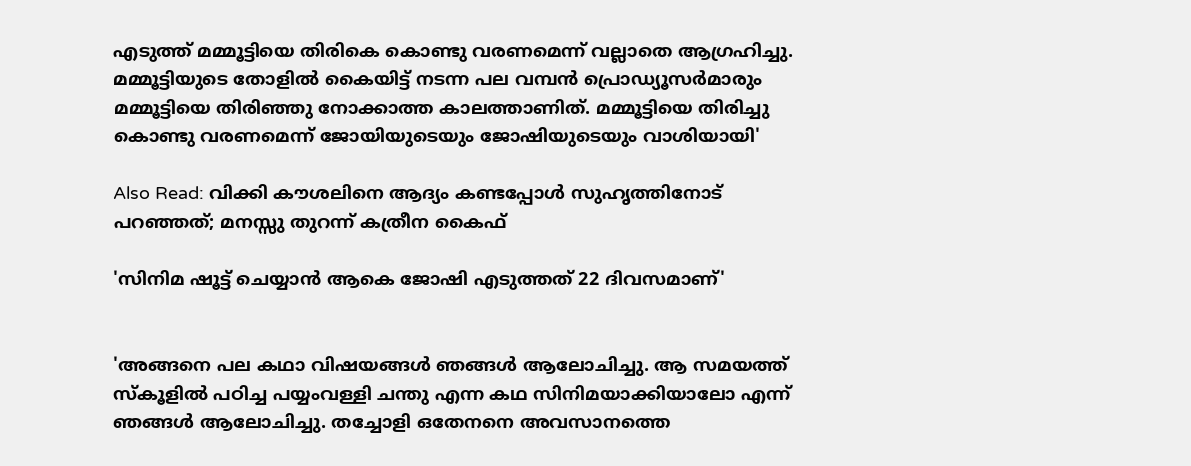എടുത്ത് മമ്മൂട്ടിയെ തിരികെ കൊണ്ടു വരണമെന്ന് വല്ലാതെ ആഗ്രഹിച്ചു. മമ്മൂട്ടിയുടെ തോളിൽ കൈയിട്ട് നടന്ന പല വമ്പൻ പ്രൊഡ്യൂസർമാരും മമ്മൂട്ടിയെ തിരിഞ്ഞു നോക്കാത്ത കാലത്താണിത്. മമ്മൂട്ടിയെ തിരിച്ചു കൊണ്ടു വരണമെന്ന് ജോയിയുടെയും ജോഷിയുടെയും വാശിയായി'

Also Read: വിക്കി കൗശലിനെ ആദ്യം കണ്ടപ്പോൾ സുഹൃത്തിനോട് പറഞ്ഞത്; മനസ്സു തുറന്ന് കത്രീന കൈഫ്

'സിനിമ ഷൂട്ട് ചെയ്യാൻ ആകെ ജോഷി എടുത്തത് 22 ദിവസമാണ്'


'അങ്ങനെ പല കഥാ വിഷയങ്ങൾ ഞങ്ങൾ ആലോചിച്ചു. ആ സമയത്ത് സ്കൂളിൽ പഠിച്ച പയ്യംവള്ളി ചന്തു എന്ന കഥ സിനിമയാക്കിയാലോ എന്ന് ഞങ്ങൾ ആലോചിച്ചു. തച്ചോളി ഒതേനനെ അവസാനത്തെ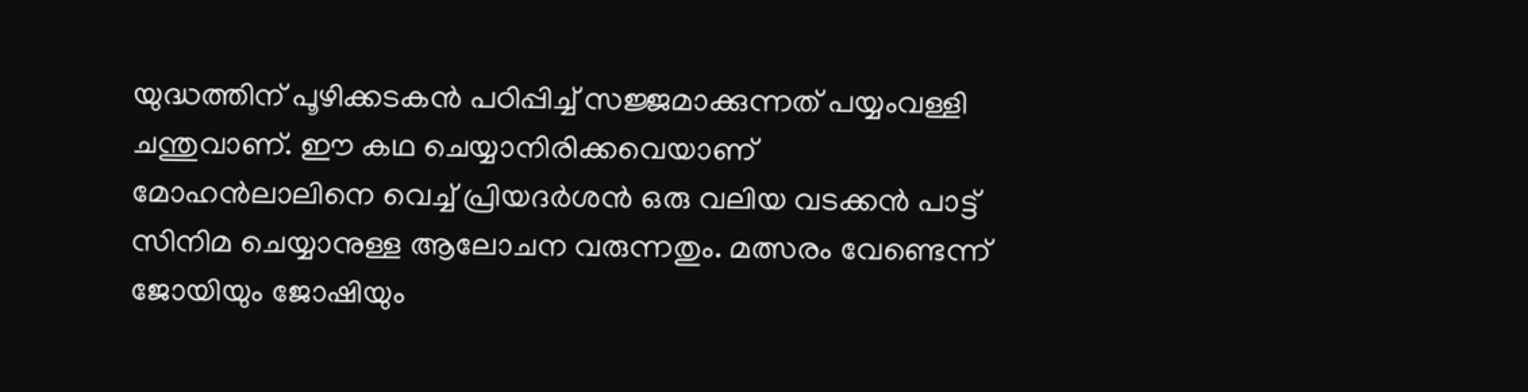യുദ്ധത്തിന് പൂഴിക്കടകൻ പഠിപ്പിച്ച് സജ്ജമാക്കുന്നത് പയ്യംവള്ളി ചന്തുവാണ്. ഈ കഥ ചെയ്യാനിരിക്കവെയാണ് മോഹൻലാലിനെ വെച്ച് പ്രിയദർശൻ ഒരു വലിയ വടക്കൻ പാട്ട് സിനിമ ചെയ്യാനുള്ള ആലോചന വരുന്നതും. മത്സരം വേണ്ടെന്ന് ജോയിയും ജോഷിയും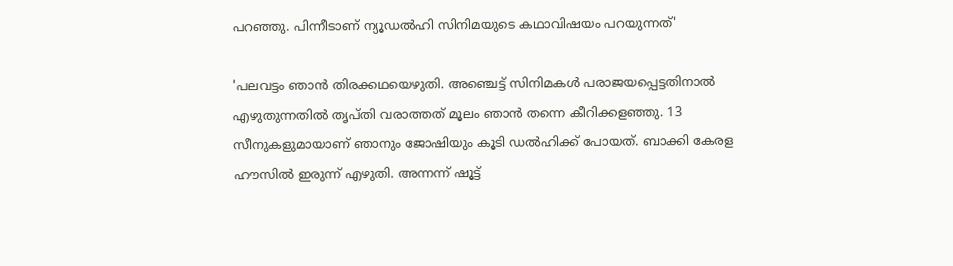പറഞ്ഞു. പിന്നീടാണ് ന്യൂഡൽഹി സിനിമയുടെ കഥാവിഷയം പറയുന്നത്'

'പലവട്ടം ഞാൻ തിരക്കഥയെഴുതി. അഞ്ചെട്ട് സിനിമകൾ പരാജയപ്പെട്ടതിനാൽ എഴുതുന്നതിൽ തൃപ്തി വരാത്തത് മൂലം ഞാൻ തന്നെ കീറിക്കളഞ്ഞു. 13 സീനുകളുമായാണ് ഞാനും ജോഷിയും കൂടി ഡൽഹിക്ക് പോയത്. ബാക്കി കേരള ഹൗസിൽ ഇരുന്ന് എഴുതി. അന്നന്ന് ഷൂട്ട്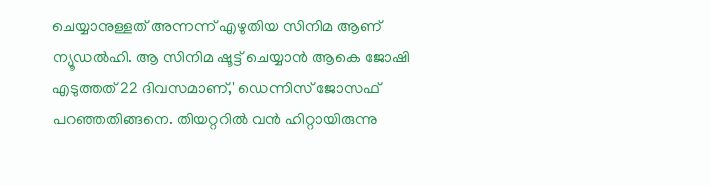ചെയ്യാനുള്ളത് അന്നന്ന് എഴുതിയ സിനിമ ആണ് ന്യൂഡൽഹി. ആ സിനിമ ഷൂട്ട് ചെയ്യാൻ ആകെ ജോഷി എടുത്തത് 22 ദിവസമാണ്,' ഡെന്നിസ് ജോസഫ് പറഞ്ഞതിങ്ങനെ. തിയറ്ററിൽ വൻ ഹിറ്റായിരുന്നു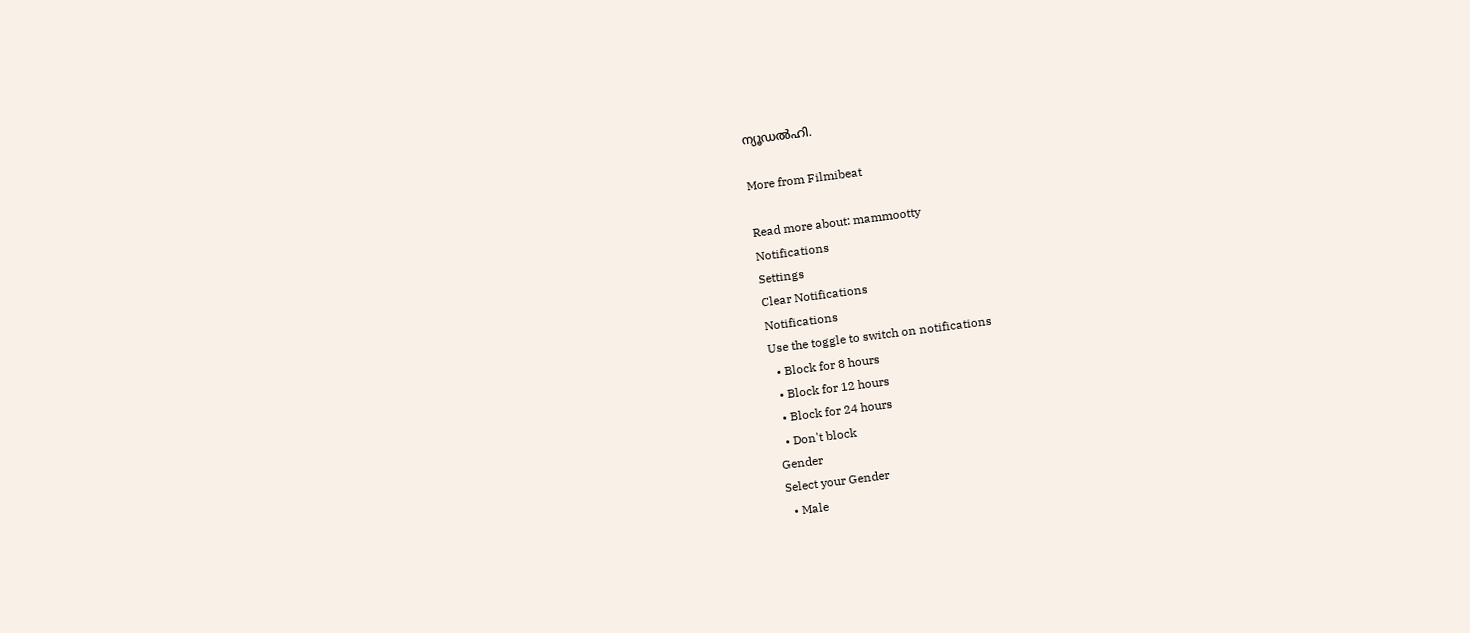ന്യൂഡൽഹി.

More from Filmibeat

Read more about: mammootty
Notifications
Settings
Clear Notifications
Notifications
Use the toggle to switch on notifications
  • Block for 8 hours
  • Block for 12 hours
  • Block for 24 hours
  • Don't block
Gender
Select your Gender
  • Male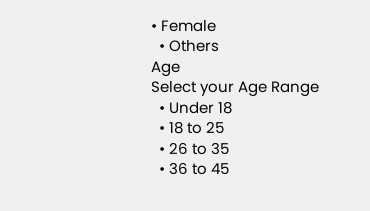• Female
  • Others
Age
Select your Age Range
  • Under 18
  • 18 to 25
  • 26 to 35
  • 36 to 45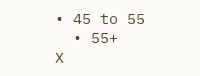• 45 to 55
  • 55+
X